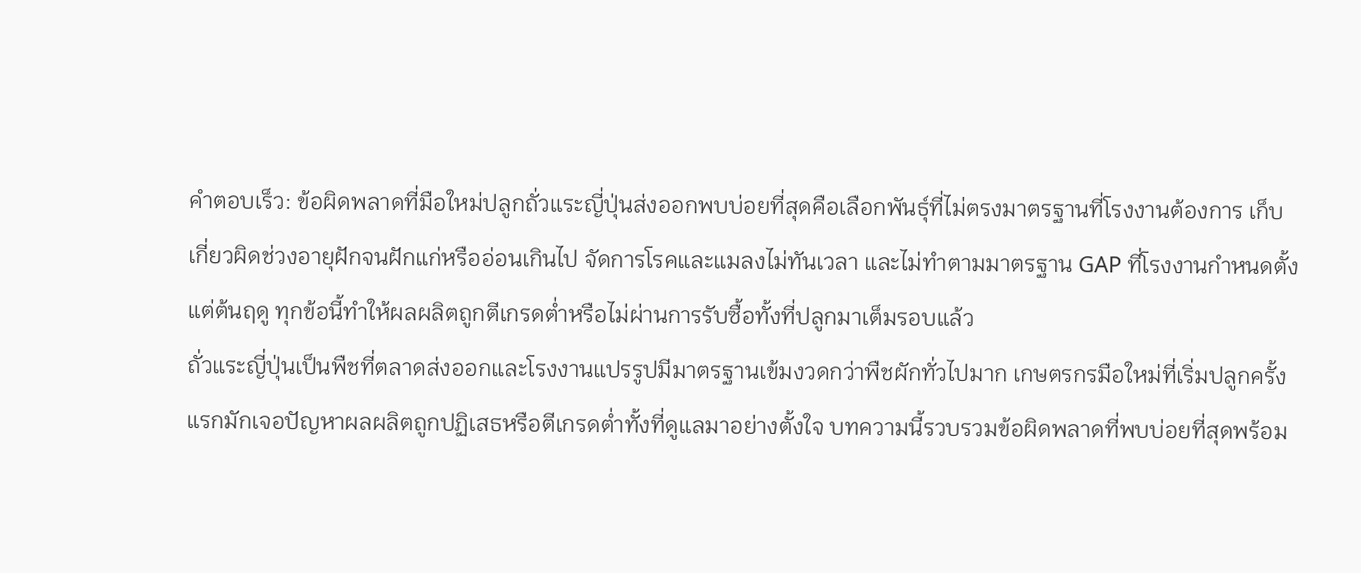คำตอบเร็ว: ข้อผิดพลาดที่มือใหม่ปลูกถั่วแระญี่ปุ่นส่งออกพบบ่อยที่สุดคือเลือกพันธุ์ที่ไม่ตรงมาตรฐานที่โรงงานต้องการ เก็บเกี่ยวผิดช่วงอายุฝักจนฝักแก่หรืออ่อนเกินไป จัดการโรคและแมลงไม่ทันเวลา และไม่ทำตามมาตรฐาน GAP ที่โรงงานกำหนดตั้งแต่ต้นฤดู ทุกข้อนี้ทำให้ผลผลิตถูกตีเกรดต่ำหรือไม่ผ่านการรับซื้อทั้งที่ปลูกมาเต็มรอบแล้ว
ถั่วแระญี่ปุ่นเป็นพืชที่ตลาดส่งออกและโรงงานแปรรูปมีมาตรฐานเข้มงวดกว่าพืชผักทั่วไปมาก เกษตรกรมือใหม่ที่เริ่มปลูกครั้งแรกมักเจอปัญหาผลผลิตถูกปฏิเสธหรือตีเกรดต่ำทั้งที่ดูแลมาอย่างตั้งใจ บทความนี้รวบรวมข้อผิดพลาดที่พบบ่อยที่สุดพร้อม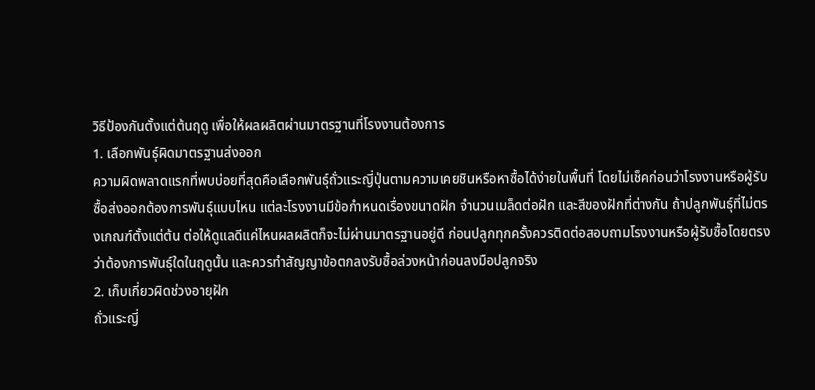วิธีป้องกันตั้งแต่ต้นฤดู เพื่อให้ผลผลิตผ่านมาตรฐานที่โรงงานต้องการ
1. เลือกพันธุ์ผิดมาตรฐานส่งออก
ความผิดพลาดแรกที่พบบ่อยที่สุดคือเลือกพันธุ์ถั่วแระญี่ปุ่นตามความเคยชินหรือหาซื้อได้ง่ายในพื้นที่ โดยไม่เช็คก่อนว่าโรงงานหรือผู้รับซื้อส่งออกต้องการพันธุ์แบบไหน แต่ละโรงงานมีข้อกำหนดเรื่องขนาดฝัก จำนวนเมล็ดต่อฝัก และสีของฝักที่ต่างกัน ถ้าปลูกพันธุ์ที่ไม่ตรงเกณฑ์ตั้งแต่ต้น ต่อให้ดูแลดีแค่ไหนผลผลิตก็จะไม่ผ่านมาตรฐานอยู่ดี ก่อนปลูกทุกครั้งควรติดต่อสอบถามโรงงานหรือผู้รับซื้อโดยตรงว่าต้องการพันธุ์ใดในฤดูนั้น และควรทำสัญญาข้อตกลงรับซื้อล่วงหน้าก่อนลงมือปลูกจริง
2. เก็บเกี่ยวผิดช่วงอายุฝัก
ถั่วแระญี่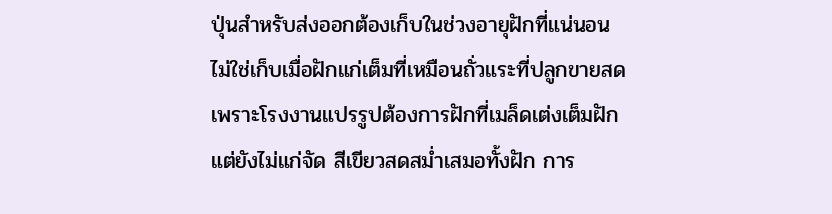ปุ่นสำหรับส่งออกต้องเก็บในช่วงอายุฝักที่แน่นอน ไม่ใช่เก็บเมื่อฝักแก่เต็มที่เหมือนถั่วแระที่ปลูกขายสด เพราะโรงงานแปรรูปต้องการฝักที่เมล็ดเต่งเต็มฝักแต่ยังไม่แก่จัด สีเขียวสดสม่ำเสมอทั้งฝัก การ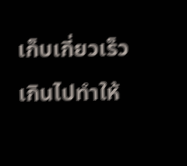เก็บเกี่ยวเร็วเกินไปทำให้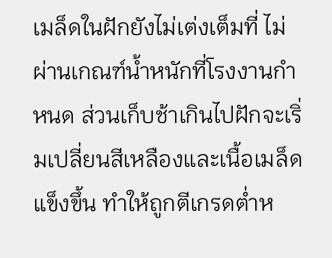เมล็ดในฝักยังไม่เต่งเต็มที่ ไม่ผ่านเกณฑ์น้ำหนักที่โรงงานกำหนด ส่วนเก็บช้าเกินไปฝักจะเริ่มเปลี่ยนสีเหลืองและเนื้อเมล็ดแข็งขึ้น ทำให้ถูกตีเกรดต่ำห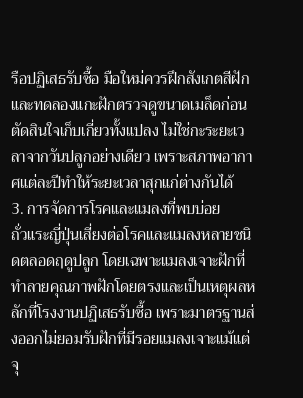รือปฏิเสธรับซื้อ มือใหม่ควรฝึกสังเกตสีฝักและทดลองแกะฝักตรวจดูขนาดเมล็ดก่อนตัดสินใจเก็บเกี่ยวทั้งแปลง ไม่ใช่กะระยะเวลาจากวันปลูกอย่างเดียว เพราะสภาพอากาศแต่ละปีทำให้ระยะเวลาสุกแก่ต่างกันได้
3. การจัดการโรคและแมลงที่พบบ่อย
ถั่วแระญี่ปุ่นเสี่ยงต่อโรคและแมลงหลายชนิดตลอดฤดูปลูก โดยเฉพาะแมลงเจาะฝักที่ทำลายคุณภาพฝักโดยตรงและเป็นเหตุผลหลักที่โรงงานปฏิเสธรับซื้อ เพราะมาตรฐานส่งออกไม่ยอมรับฝักที่มีรอยแมลงเจาะแม้แต่จุ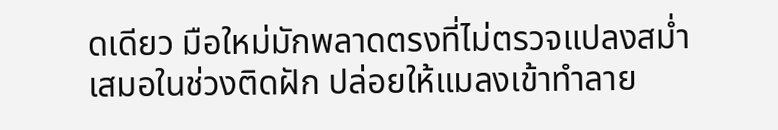ดเดียว มือใหม่มักพลาดตรงที่ไม่ตรวจแปลงสม่ำเสมอในช่วงติดฝัก ปล่อยให้แมลงเข้าทำลาย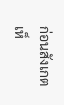ก่อนสังเกตเห็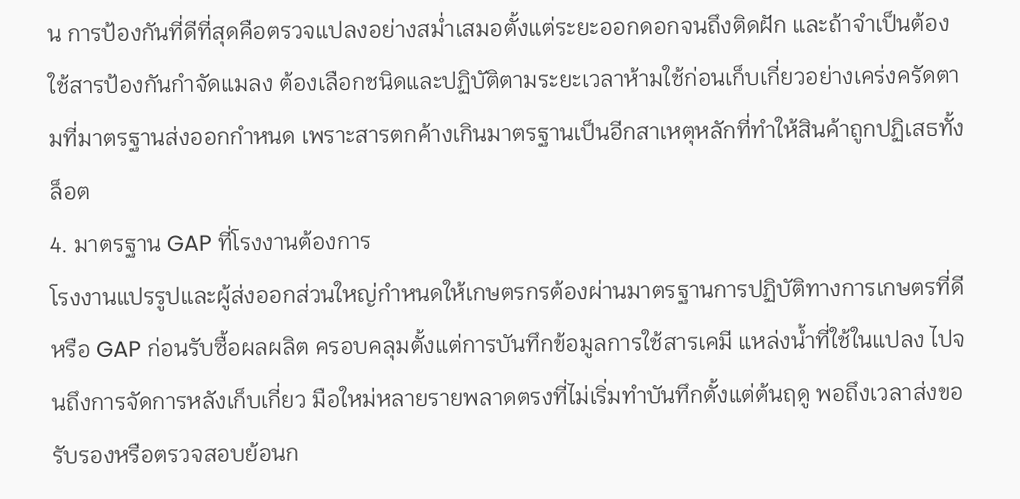น การป้องกันที่ดีที่สุดคือตรวจแปลงอย่างสม่ำเสมอตั้งแต่ระยะออกดอกจนถึงติดฝัก และถ้าจำเป็นต้องใช้สารป้องกันกำจัดแมลง ต้องเลือกชนิดและปฏิบัติตามระยะเวลาห้ามใช้ก่อนเก็บเกี่ยวอย่างเคร่งครัดตามที่มาตรฐานส่งออกกำหนด เพราะสารตกค้างเกินมาตรฐานเป็นอีกสาเหตุหลักที่ทำให้สินค้าถูกปฏิเสธทั้งล็อต
4. มาตรฐาน GAP ที่โรงงานต้องการ
โรงงานแปรรูปและผู้ส่งออกส่วนใหญ่กำหนดให้เกษตรกรต้องผ่านมาตรฐานการปฏิบัติทางการเกษตรที่ดี หรือ GAP ก่อนรับซื้อผลผลิต ครอบคลุมตั้งแต่การบันทึกข้อมูลการใช้สารเคมี แหล่งน้ำที่ใช้ในแปลง ไปจนถึงการจัดการหลังเก็บเกี่ยว มือใหม่หลายรายพลาดตรงที่ไม่เริ่มทำบันทึกตั้งแต่ต้นฤดู พอถึงเวลาส่งขอรับรองหรือตรวจสอบย้อนก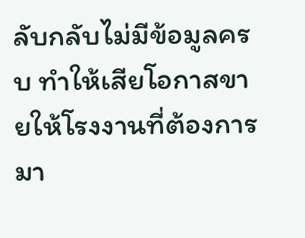ลับกลับไม่มีข้อมูลครบ ทำให้เสียโอกาสขายให้โรงงานที่ต้องการมา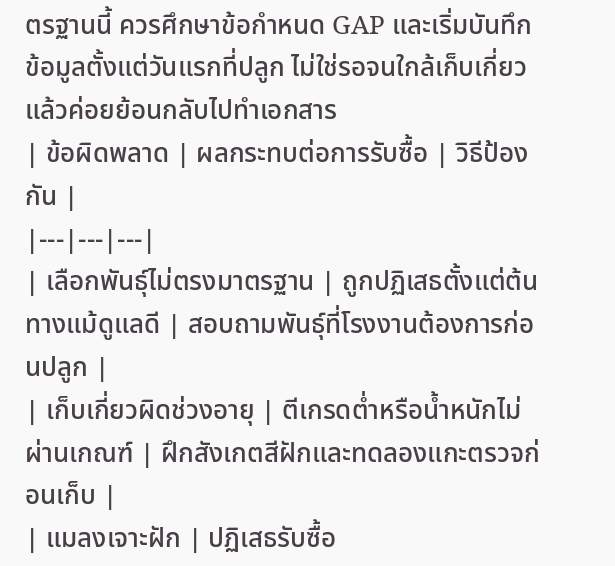ตรฐานนี้ ควรศึกษาข้อกำหนด GAP และเริ่มบันทึกข้อมูลตั้งแต่วันแรกที่ปลูก ไม่ใช่รอจนใกล้เก็บเกี่ยวแล้วค่อยย้อนกลับไปทำเอกสาร
| ข้อผิดพลาด | ผลกระทบต่อการรับซื้อ | วิธีป้องกัน |
|---|---|---|
| เลือกพันธุ์ไม่ตรงมาตรฐาน | ถูกปฏิเสธตั้งแต่ต้นทางแม้ดูแลดี | สอบถามพันธุ์ที่โรงงานต้องการก่อนปลูก |
| เก็บเกี่ยวผิดช่วงอายุ | ตีเกรดต่ำหรือน้ำหนักไม่ผ่านเกณฑ์ | ฝึกสังเกตสีฝักและทดลองแกะตรวจก่อนเก็บ |
| แมลงเจาะฝัก | ปฏิเสธรับซื้อ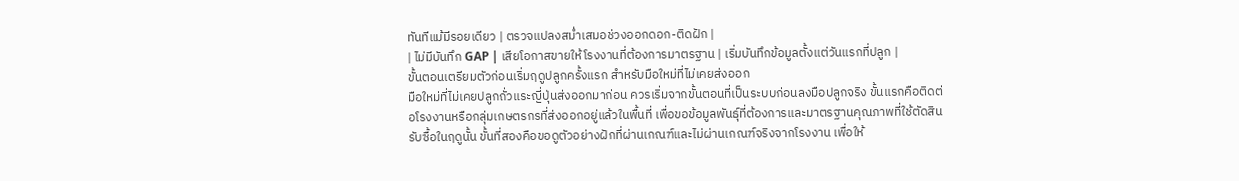ทันทีแม้มีรอยเดียว | ตรวจแปลงสม่ำเสมอช่วงออกดอก-ติดฝัก |
| ไม่มีบันทึก GAP | เสียโอกาสขายให้โรงงานที่ต้องการมาตรฐาน | เริ่มบันทึกข้อมูลตั้งแต่วันแรกที่ปลูก |
ขั้นตอนเตรียมตัวก่อนเริ่มฤดูปลูกครั้งแรก สำหรับมือใหม่ที่ไม่เคยส่งออก
มือใหม่ที่ไม่เคยปลูกถั่วแระญี่ปุ่นส่งออกมาก่อน ควรเริ่มจากขั้นตอนที่เป็นระบบก่อนลงมือปลูกจริง ขั้นแรกคือติดต่อโรงงานหรือกลุ่มเกษตรกรที่ส่งออกอยู่แล้วในพื้นที่ เพื่อขอข้อมูลพันธุ์ที่ต้องการและมาตรฐานคุณภาพที่ใช้ตัดสินรับซื้อในฤดูนั้น ขั้นที่สองคือขอดูตัวอย่างฝักที่ผ่านเกณฑ์และไม่ผ่านเกณฑ์จริงจากโรงงาน เพื่อให้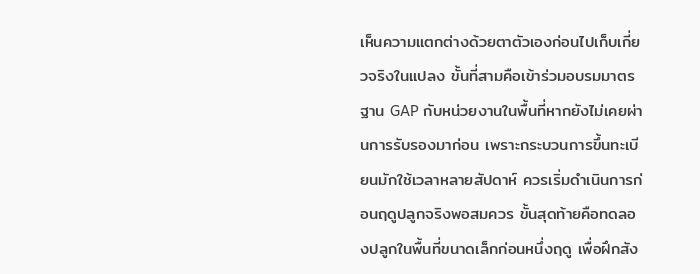เห็นความแตกต่างด้วยตาตัวเองก่อนไปเก็บเกี่ยวจริงในแปลง ขั้นที่สามคือเข้าร่วมอบรมมาตรฐาน GAP กับหน่วยงานในพื้นที่หากยังไม่เคยผ่านการรับรองมาก่อน เพราะกระบวนการขึ้นทะเบียนมักใช้เวลาหลายสัปดาห์ ควรเริ่มดำเนินการก่อนฤดูปลูกจริงพอสมควร ขั้นสุดท้ายคือทดลองปลูกในพื้นที่ขนาดเล็กก่อนหนึ่งฤดู เพื่อฝึกสัง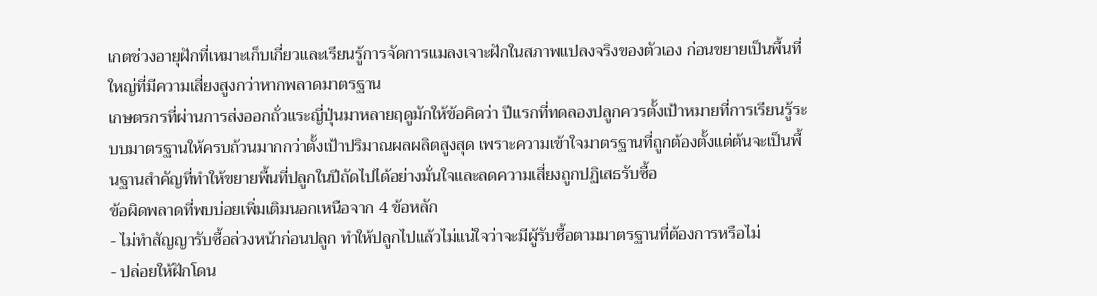เกตช่วงอายุฝักที่เหมาะเก็บเกี่ยวและเรียนรู้การจัดการแมลงเจาะฝักในสภาพแปลงจริงของตัวเอง ก่อนขยายเป็นพื้นที่ใหญ่ที่มีความเสี่ยงสูงกว่าหากพลาดมาตรฐาน
เกษตรกรที่ผ่านการส่งออกถั่วแระญี่ปุ่นมาหลายฤดูมักให้ข้อคิดว่า ปีแรกที่ทดลองปลูกควรตั้งเป้าหมายที่การเรียนรู้ระบบมาตรฐานให้ครบถ้วนมากกว่าตั้งเป้าปริมาณผลผลิตสูงสุด เพราะความเข้าใจมาตรฐานที่ถูกต้องตั้งแต่ต้นจะเป็นพื้นฐานสำคัญที่ทำให้ขยายพื้นที่ปลูกในปีถัดไปได้อย่างมั่นใจและลดความเสี่ยงถูกปฏิเสธรับซื้อ
ข้อผิดพลาดที่พบบ่อยเพิ่มเติมนอกเหนือจาก 4 ข้อหลัก
- ไม่ทำสัญญารับซื้อล่วงหน้าก่อนปลูก ทำให้ปลูกไปแล้วไม่แน่ใจว่าจะมีผู้รับซื้อตามมาตรฐานที่ต้องการหรือไม่
- ปล่อยให้ฝักโดน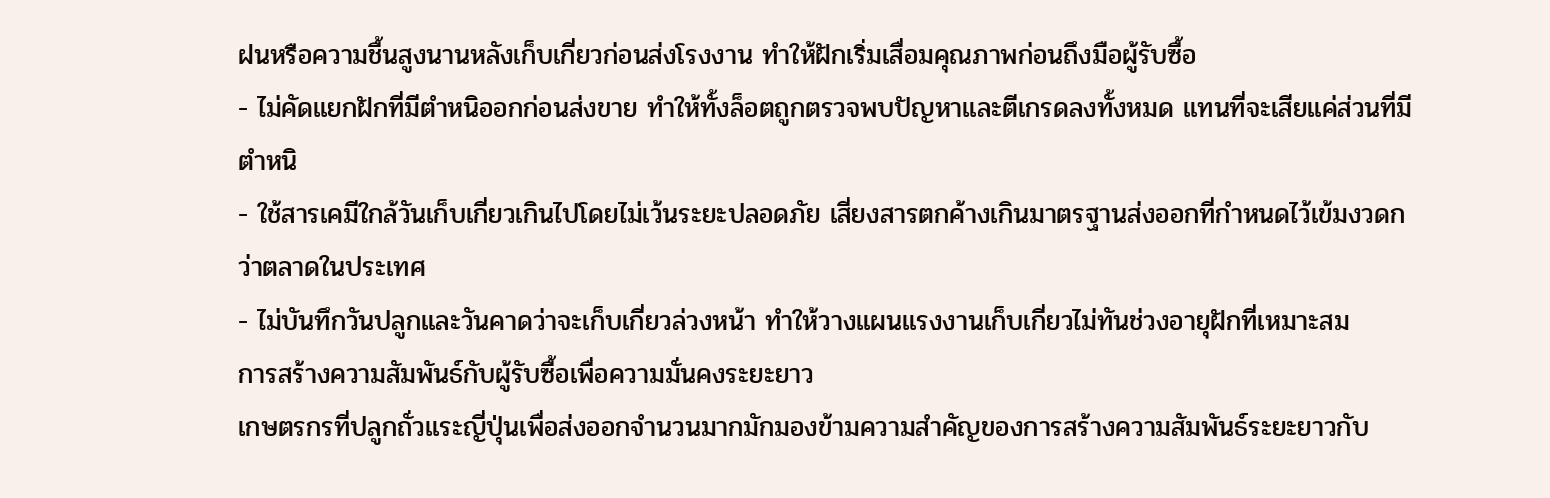ฝนหรือความชื้นสูงนานหลังเก็บเกี่ยวก่อนส่งโรงงาน ทำให้ฝักเริ่มเสื่อมคุณภาพก่อนถึงมือผู้รับซื้อ
- ไม่คัดแยกฝักที่มีตำหนิออกก่อนส่งขาย ทำให้ทั้งล็อตถูกตรวจพบปัญหาและตีเกรดลงทั้งหมด แทนที่จะเสียแค่ส่วนที่มีตำหนิ
- ใช้สารเคมีใกล้วันเก็บเกี่ยวเกินไปโดยไม่เว้นระยะปลอดภัย เสี่ยงสารตกค้างเกินมาตรฐานส่งออกที่กำหนดไว้เข้มงวดกว่าตลาดในประเทศ
- ไม่บันทึกวันปลูกและวันคาดว่าจะเก็บเกี่ยวล่วงหน้า ทำให้วางแผนแรงงานเก็บเกี่ยวไม่ทันช่วงอายุฝักที่เหมาะสม
การสร้างความสัมพันธ์กับผู้รับซื้อเพื่อความมั่นคงระยะยาว
เกษตรกรที่ปลูกถั่วแระญี่ปุ่นเพื่อส่งออกจำนวนมากมักมองข้ามความสำคัญของการสร้างความสัมพันธ์ระยะยาวกับ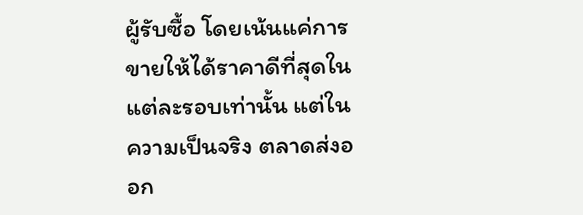ผู้รับซื้อ โดยเน้นแค่การขายให้ได้ราคาดีที่สุดในแต่ละรอบเท่านั้น แต่ในความเป็นจริง ตลาดส่งออก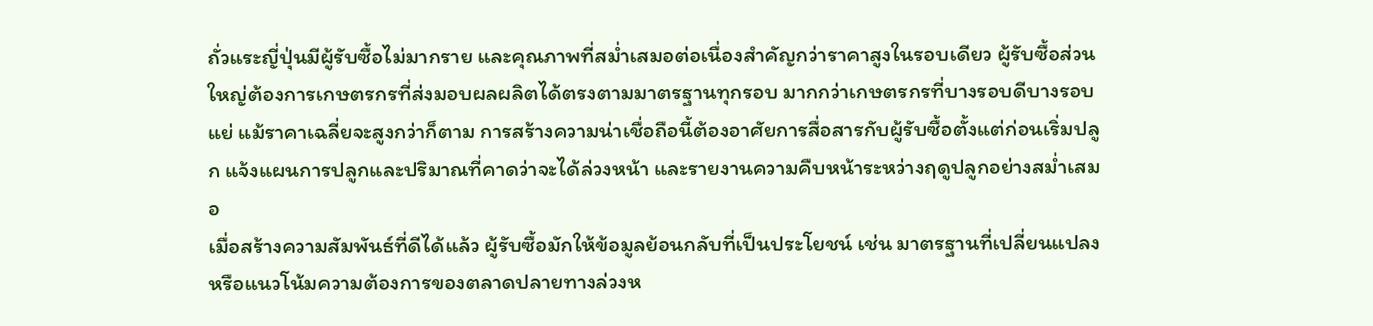ถั่วแระญี่ปุ่นมีผู้รับซื้อไม่มากราย และคุณภาพที่สม่ำเสมอต่อเนื่องสำคัญกว่าราคาสูงในรอบเดียว ผู้รับซื้อส่วนใหญ่ต้องการเกษตรกรที่ส่งมอบผลผลิตได้ตรงตามมาตรฐานทุกรอบ มากกว่าเกษตรกรที่บางรอบดีบางรอบแย่ แม้ราคาเฉลี่ยจะสูงกว่าก็ตาม การสร้างความน่าเชื่อถือนี้ต้องอาศัยการสื่อสารกับผู้รับซื้อตั้งแต่ก่อนเริ่มปลูก แจ้งแผนการปลูกและปริมาณที่คาดว่าจะได้ล่วงหน้า และรายงานความคืบหน้าระหว่างฤดูปลูกอย่างสม่ำเสมอ
เมื่อสร้างความสัมพันธ์ที่ดีได้แล้ว ผู้รับซื้อมักให้ข้อมูลย้อนกลับที่เป็นประโยชน์ เช่น มาตรฐานที่เปลี่ยนแปลงหรือแนวโน้มความต้องการของตลาดปลายทางล่วงห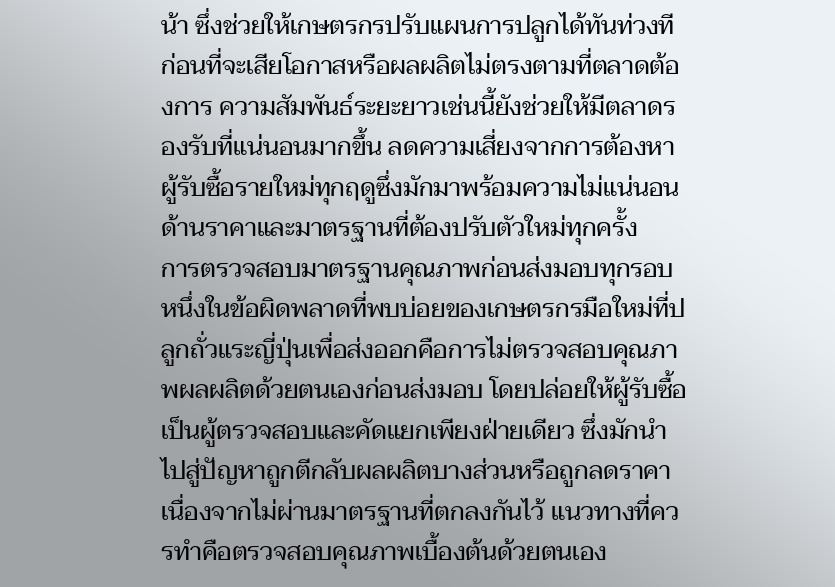น้า ซึ่งช่วยให้เกษตรกรปรับแผนการปลูกได้ทันท่วงทีก่อนที่จะเสียโอกาสหรือผลผลิตไม่ตรงตามที่ตลาดต้องการ ความสัมพันธ์ระยะยาวเช่นนี้ยังช่วยให้มีตลาดรองรับที่แน่นอนมากขึ้น ลดความเสี่ยงจากการต้องหาผู้รับซื้อรายใหม่ทุกฤดูซึ่งมักมาพร้อมความไม่แน่นอนด้านราคาและมาตรฐานที่ต้องปรับตัวใหม่ทุกครั้ง
การตรวจสอบมาตรฐานคุณภาพก่อนส่งมอบทุกรอบ
หนึ่งในข้อผิดพลาดที่พบบ่อยของเกษตรกรมือใหม่ที่ปลูกถั่วแระญี่ปุ่นเพื่อส่งออกคือการไม่ตรวจสอบคุณภาพผลผลิตด้วยตนเองก่อนส่งมอบ โดยปล่อยให้ผู้รับซื้อเป็นผู้ตรวจสอบและคัดแยกเพียงฝ่ายเดียว ซึ่งมักนำไปสู่ปัญหาถูกตีกลับผลผลิตบางส่วนหรือถูกลดราคาเนื่องจากไม่ผ่านมาตรฐานที่ตกลงกันไว้ แนวทางที่ควรทำคือตรวจสอบคุณภาพเบื้องต้นด้วยตนเอง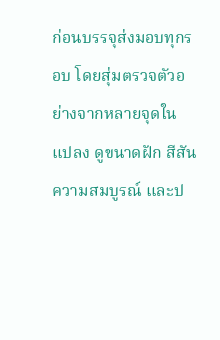ก่อนบรรจุส่งมอบทุกรอบ โดยสุ่มตรวจตัวอย่างจากหลายจุดในแปลง ดูขนาดฝัก สีสัน ความสมบูรณ์ และป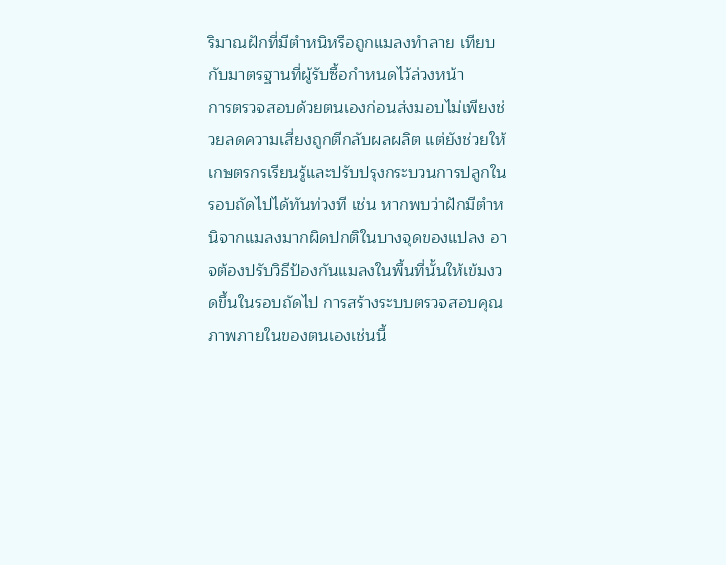ริมาณฝักที่มีตำหนิหรือถูกแมลงทำลาย เทียบกับมาตรฐานที่ผู้รับซื้อกำหนดไว้ล่วงหน้า
การตรวจสอบด้วยตนเองก่อนส่งมอบไม่เพียงช่วยลดความเสี่ยงถูกตีกลับผลผลิต แต่ยังช่วยให้เกษตรกรเรียนรู้และปรับปรุงกระบวนการปลูกในรอบถัดไปได้ทันท่วงที เช่น หากพบว่าฝักมีตำหนิจากแมลงมากผิดปกติในบางจุดของแปลง อาจต้องปรับวิธีป้องกันแมลงในพื้นที่นั้นให้เข้มงวดขึ้นในรอบถัดไป การสร้างระบบตรวจสอบคุณภาพภายในของตนเองเช่นนี้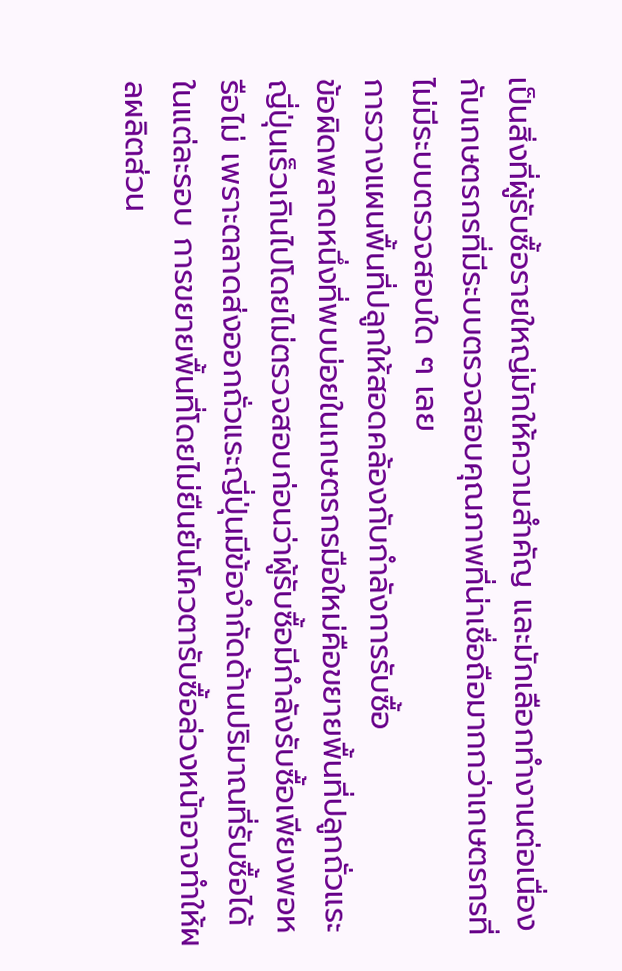เป็นสิ่งที่ผู้รับซื้อรายใหญ่มักให้ความสำคัญ และมักเลือกทำงานต่อเนื่องกับเกษตรกรที่มีระบบตรวจสอบคุณภาพที่น่าเชื่อถือมากกว่าเกษตรกรที่ไม่มีระบบตรวจสอบใด ๆ เลย
การวางแผนพื้นที่ปลูกให้สอดคล้องกับกำลังการรับซื้อ
ข้อผิดพลาดหนึ่งที่พบบ่อยในเกษตรกรมือใหม่คือขยายพื้นที่ปลูกถั่วแระญี่ปุ่นเร็วเกินไปโดยไม่ตรวจสอบก่อนว่าผู้รับซื้อมีกำลังรับซื้อเพียงพอหรือไม่ เพราะตลาดส่งออกถั่วแระญี่ปุ่นมีข้อจำกัดด้านปริมาณที่รับซื้อได้ในแต่ละรอบ การขยายพื้นที่โดยไม่ยืนยันโควตารับซื้อล่วงหน้าอาจทำให้ผลผลิตส่วน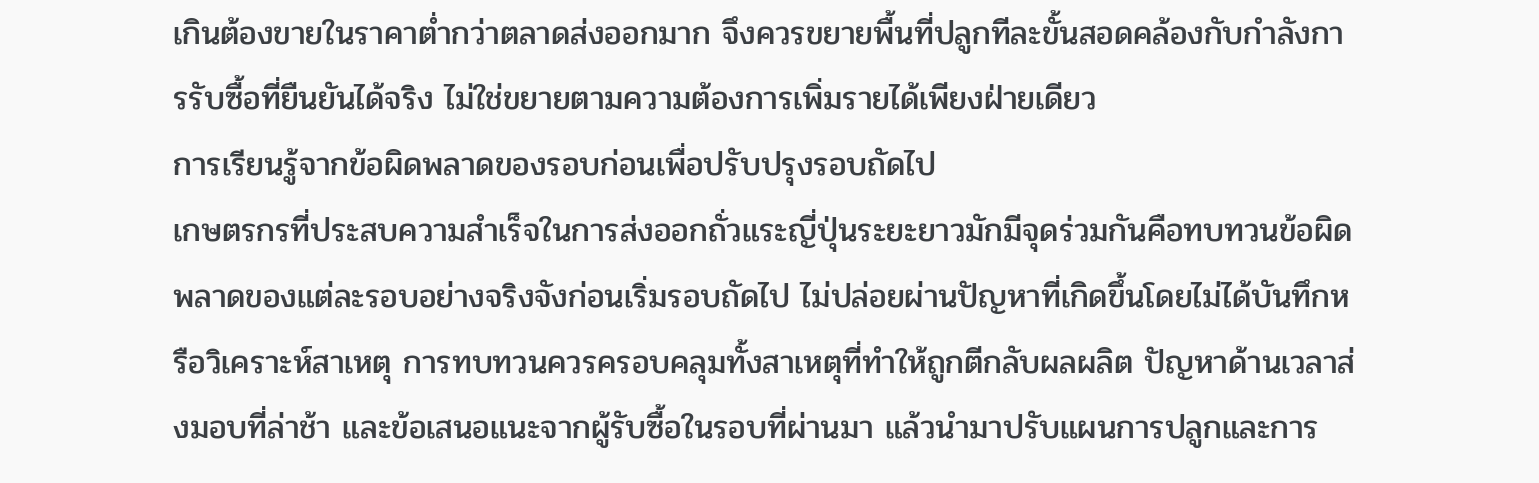เกินต้องขายในราคาต่ำกว่าตลาดส่งออกมาก จึงควรขยายพื้นที่ปลูกทีละขั้นสอดคล้องกับกำลังการรับซื้อที่ยืนยันได้จริง ไม่ใช่ขยายตามความต้องการเพิ่มรายได้เพียงฝ่ายเดียว
การเรียนรู้จากข้อผิดพลาดของรอบก่อนเพื่อปรับปรุงรอบถัดไป
เกษตรกรที่ประสบความสำเร็จในการส่งออกถั่วแระญี่ปุ่นระยะยาวมักมีจุดร่วมกันคือทบทวนข้อผิดพลาดของแต่ละรอบอย่างจริงจังก่อนเริ่มรอบถัดไป ไม่ปล่อยผ่านปัญหาที่เกิดขึ้นโดยไม่ได้บันทึกหรือวิเคราะห์สาเหตุ การทบทวนควรครอบคลุมทั้งสาเหตุที่ทำให้ถูกตีกลับผลผลิต ปัญหาด้านเวลาส่งมอบที่ล่าช้า และข้อเสนอแนะจากผู้รับซื้อในรอบที่ผ่านมา แล้วนำมาปรับแผนการปลูกและการ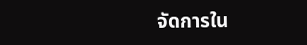จัดการใน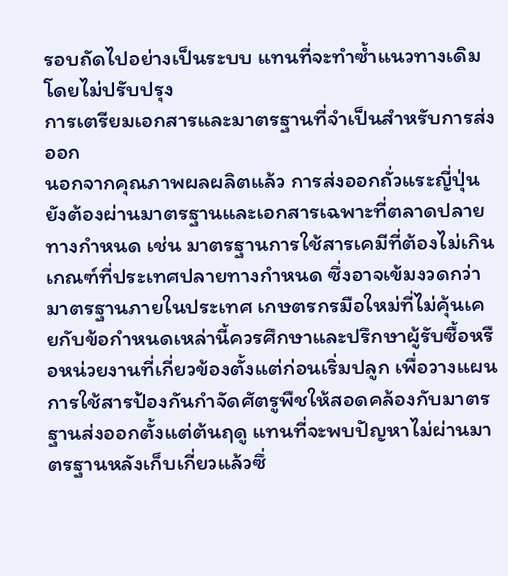รอบถัดไปอย่างเป็นระบบ แทนที่จะทำซ้ำแนวทางเดิมโดยไม่ปรับปรุง
การเตรียมเอกสารและมาตรฐานที่จำเป็นสำหรับการส่งออก
นอกจากคุณภาพผลผลิตแล้ว การส่งออกถั่วแระญี่ปุ่นยังต้องผ่านมาตรฐานและเอกสารเฉพาะที่ตลาดปลายทางกำหนด เช่น มาตรฐานการใช้สารเคมีที่ต้องไม่เกินเกณฑ์ที่ประเทศปลายทางกำหนด ซึ่งอาจเข้มงวดกว่ามาตรฐานภายในประเทศ เกษตรกรมือใหม่ที่ไม่คุ้นเคยกับข้อกำหนดเหล่านี้ควรศึกษาและปรึกษาผู้รับซื้อหรือหน่วยงานที่เกี่ยวข้องตั้งแต่ก่อนเริ่มปลูก เพื่อวางแผนการใช้สารป้องกันกำจัดศัตรูพืชให้สอดคล้องกับมาตรฐานส่งออกตั้งแต่ต้นฤดู แทนที่จะพบปัญหาไม่ผ่านมาตรฐานหลังเก็บเกี่ยวแล้วซึ่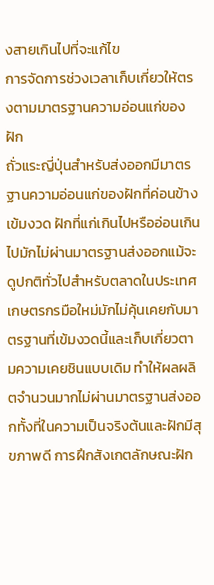งสายเกินไปที่จะแก้ไข
การจัดการช่วงเวลาเก็บเกี่ยวให้ตรงตามมาตรฐานความอ่อนแก่ของฝัก
ถั่วแระญี่ปุ่นสำหรับส่งออกมีมาตรฐานความอ่อนแก่ของฝักที่ค่อนข้างเข้มงวด ฝักที่แก่เกินไปหรืออ่อนเกินไปมักไม่ผ่านมาตรฐานส่งออกแม้จะดูปกติทั่วไปสำหรับตลาดในประเทศ เกษตรกรมือใหม่มักไม่คุ้นเคยกับมาตรฐานที่เข้มงวดนี้และเก็บเกี่ยวตามความเคยชินแบบเดิม ทำให้ผลผลิตจำนวนมากไม่ผ่านมาตรฐานส่งออกทั้งที่ในความเป็นจริงต้นและฝักมีสุขภาพดี การฝึกสังเกตลักษณะฝัก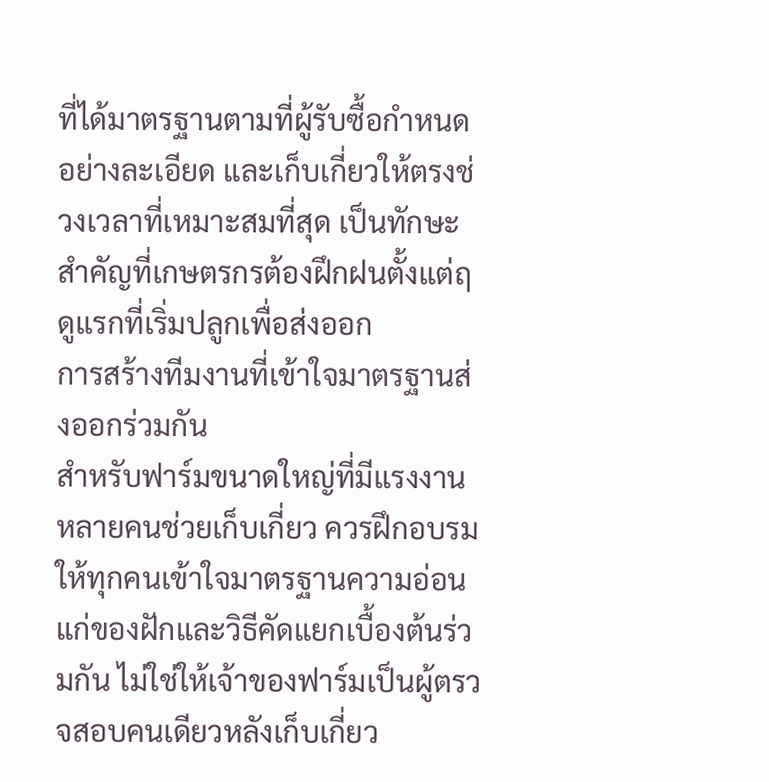ที่ได้มาตรฐานตามที่ผู้รับซื้อกำหนดอย่างละเอียด และเก็บเกี่ยวให้ตรงช่วงเวลาที่เหมาะสมที่สุด เป็นทักษะสำคัญที่เกษตรกรต้องฝึกฝนตั้งแต่ฤดูแรกที่เริ่มปลูกเพื่อส่งออก
การสร้างทีมงานที่เข้าใจมาตรฐานส่งออกร่วมกัน
สำหรับฟาร์มขนาดใหญ่ที่มีแรงงานหลายคนช่วยเก็บเกี่ยว ควรฝึกอบรมให้ทุกคนเข้าใจมาตรฐานความอ่อนแก่ของฝักและวิธีคัดแยกเบื้องต้นร่วมกัน ไม่ใช่ให้เจ้าของฟาร์มเป็นผู้ตรวจสอบคนเดียวหลังเก็บเกี่ยว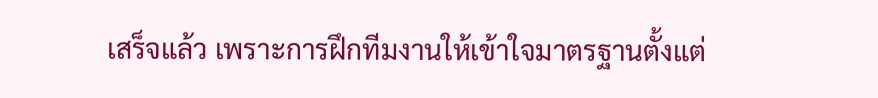เสร็จแล้ว เพราะการฝึกทีมงานให้เข้าใจมาตรฐานตั้งแต่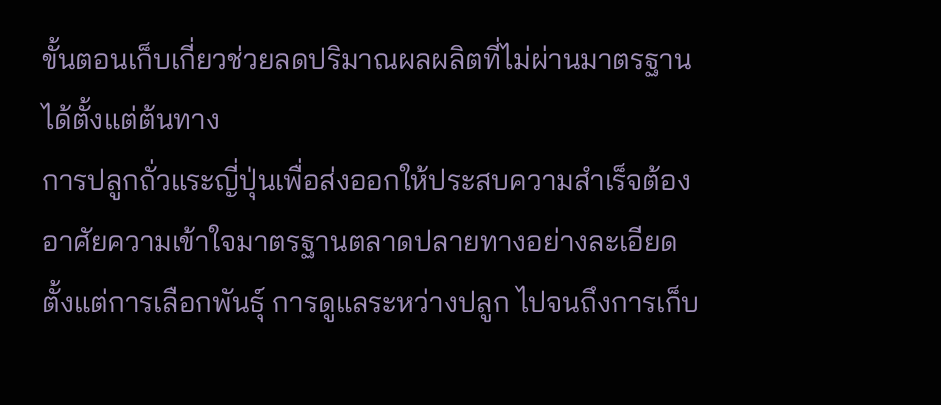ขั้นตอนเก็บเกี่ยวช่วยลดปริมาณผลผลิตที่ไม่ผ่านมาตรฐานได้ตั้งแต่ต้นทาง
การปลูกถั่วแระญี่ปุ่นเพื่อส่งออกให้ประสบความสำเร็จต้องอาศัยความเข้าใจมาตรฐานตลาดปลายทางอย่างละเอียด ตั้งแต่การเลือกพันธุ์ การดูแลระหว่างปลูก ไปจนถึงการเก็บ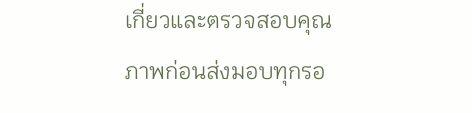เกี่ยวและตรวจสอบคุณภาพก่อนส่งมอบทุกรอ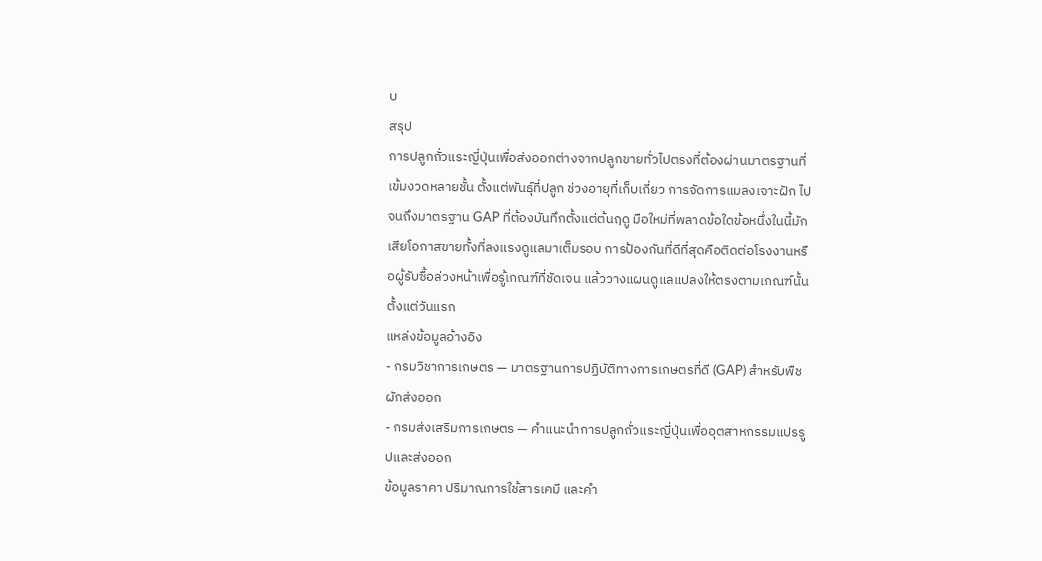บ
สรุป
การปลูกถั่วแระญี่ปุ่นเพื่อส่งออกต่างจากปลูกขายทั่วไปตรงที่ต้องผ่านมาตรฐานที่เข้มงวดหลายชั้น ตั้งแต่พันธุ์ที่ปลูก ช่วงอายุที่เก็บเกี่ยว การจัดการแมลงเจาะฝัก ไปจนถึงมาตรฐาน GAP ที่ต้องบันทึกตั้งแต่ต้นฤดู มือใหม่ที่พลาดข้อใดข้อหนึ่งในนี้มักเสียโอกาสขายทั้งที่ลงแรงดูแลมาเต็มรอบ การป้องกันที่ดีที่สุดคือติดต่อโรงงานหรือผู้รับซื้อล่วงหน้าเพื่อรู้เกณฑ์ที่ชัดเจน แล้ววางแผนดูแลแปลงให้ตรงตามเกณฑ์นั้นตั้งแต่วันแรก
แหล่งข้อมูลอ้างอิง
- กรมวิชาการเกษตร — มาตรฐานการปฏิบัติทางการเกษตรที่ดี (GAP) สำหรับพืชผักส่งออก
- กรมส่งเสริมการเกษตร — คำแนะนำการปลูกถั่วแระญี่ปุ่นเพื่ออุตสาหกรรมแปรรูปและส่งออก
ข้อมูลราคา ปริมาณการใช้สารเคมี และคำ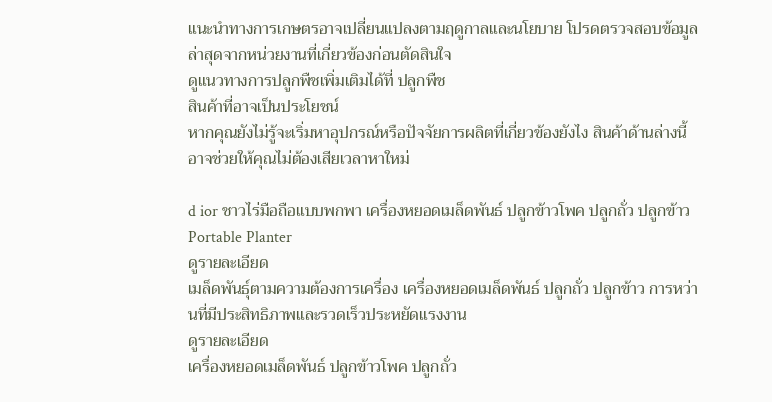แนะนำทางการเกษตรอาจเปลี่ยนแปลงตามฤดูกาลและนโยบาย โปรดตรวจสอบข้อมูลล่าสุดจากหน่วยงานที่เกี่ยวข้องก่อนตัดสินใจ
ดูแนวทางการปลูกพืชเพิ่มเติมได้ที่ ปลูกพืช
สินค้าที่อาจเป็นประโยชน์
หากคุณยังไม่รู้จะเริ่มหาอุปกรณ์หรือปัจจัยการผลิตที่เกี่ยวข้องยังไง สินค้าด้านล่างนี้อาจช่วยให้คุณไม่ต้องเสียเวลาหาใหม่

d ior ชาวไร่มือถือแบบพกพา เครื่องหยอดเมล็ดพันธ์ ปลูกข้าวโพค ปลูกถั่ว ปลูกข้าว Portable Planter
ดูรายละเอียด
เมล็ดพันธุ์ตามความต้องการเครื่อง เครื่องหยอดเมล็ดพันธ์ ปลูกถั่ว ปลูกข้าว การหว่านที่มีประสิทธิภาพและรวดเร็วประหยัดแรงงาน
ดูรายละเอียด
เครื่องหยอดเมล็ดพันธ์ ปลูกข้าวโพค ปลูกถั่ว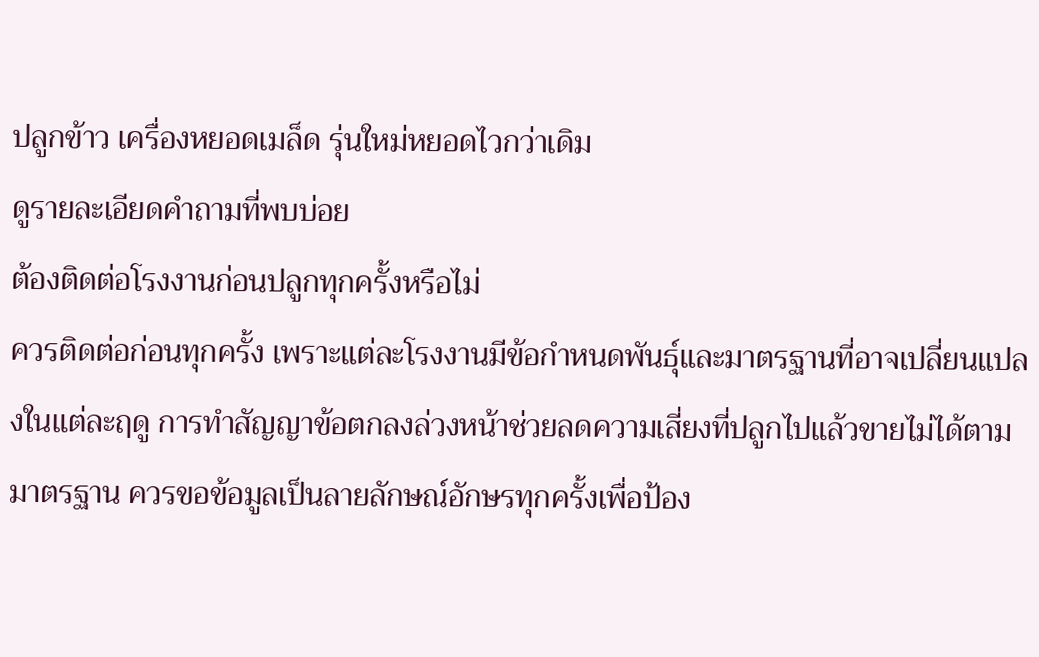ปลูกข้าว เครื่องหยอดเมล็ด รุ่นใหม่หยอดไวกว่าเดิม
ดูรายละเอียดคำถามที่พบบ่อย
ต้องติดต่อโรงงานก่อนปลูกทุกครั้งหรือไม่
ควรติดต่อก่อนทุกครั้ง เพราะแต่ละโรงงานมีข้อกำหนดพันธุ์และมาตรฐานที่อาจเปลี่ยนแปลงในแต่ละฤดู การทำสัญญาข้อตกลงล่วงหน้าช่วยลดความเสี่ยงที่ปลูกไปแล้วขายไม่ได้ตามมาตรฐาน ควรขอข้อมูลเป็นลายลักษณ์อักษรทุกครั้งเพื่อป้อง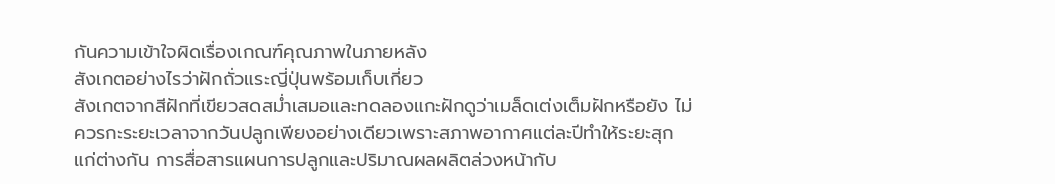กันความเข้าใจผิดเรื่องเกณฑ์คุณภาพในภายหลัง
สังเกตอย่างไรว่าฝักถั่วแระญี่ปุ่นพร้อมเก็บเกี่ยว
สังเกตจากสีฝักที่เขียวสดสม่ำเสมอและทดลองแกะฝักดูว่าเมล็ดเต่งเต็มฝักหรือยัง ไม่ควรกะระยะเวลาจากวันปลูกเพียงอย่างเดียวเพราะสภาพอากาศแต่ละปีทำให้ระยะสุกแก่ต่างกัน การสื่อสารแผนการปลูกและปริมาณผลผลิตล่วงหน้ากับ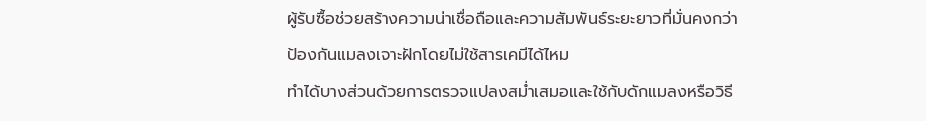ผู้รับซื้อช่วยสร้างความน่าเชื่อถือและความสัมพันธ์ระยะยาวที่มั่นคงกว่า
ป้องกันแมลงเจาะฝักโดยไม่ใช้สารเคมีได้ไหม
ทำได้บางส่วนด้วยการตรวจแปลงสม่ำเสมอและใช้กับดักแมลงหรือวิธี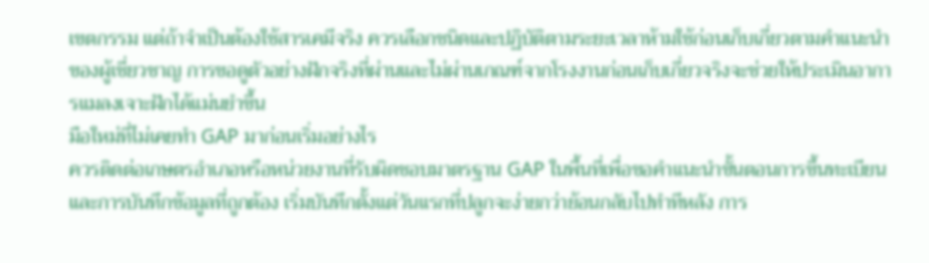เขตกรรม แต่ถ้าจำเป็นต้องใช้สารเคมีจริง ควรเลือกชนิดและปฏิบัติตามระยะเวลาห้ามใช้ก่อนเก็บเกี่ยวตามคำแนะนำของผู้เชี่ยวชาญ การขอดูตัวอย่างฝักจริงที่ผ่านและไม่ผ่านเกณฑ์จากโรงงานก่อนเก็บเกี่ยวจริงจะช่วยให้ประเมินอาการแมลงเจาะฝักได้แม่นยำขึ้น
มือใหม่ที่ไม่เคยทำ GAP มาก่อนเริ่มอย่างไร
ควรติดต่อเกษตรอำเภอหรือหน่วยงานที่รับผิดชอบมาตรฐาน GAP ในพื้นที่เพื่อขอคำแนะนำขั้นตอนการขึ้นทะเบียนและการบันทึกข้อมูลที่ถูกต้อง เริ่มบันทึกตั้งแต่วันแรกที่ปลูกจะง่ายกว่าย้อนกลับไปทำทีหลัง การ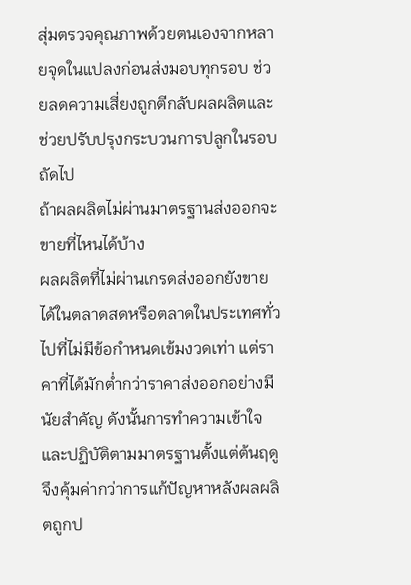สุ่มตรวจคุณภาพด้วยตนเองจากหลายจุดในแปลงก่อนส่งมอบทุกรอบ ช่วยลดความเสี่ยงถูกตีกลับผลผลิตและช่วยปรับปรุงกระบวนการปลูกในรอบถัดไป
ถ้าผลผลิตไม่ผ่านมาตรฐานส่งออกจะขายที่ไหนได้บ้าง
ผลผลิตที่ไม่ผ่านเกรดส่งออกยังขายได้ในตลาดสดหรือตลาดในประเทศทั่วไปที่ไม่มีข้อกำหนดเข้มงวดเท่า แต่ราคาที่ได้มักต่ำกว่าราคาส่งออกอย่างมีนัยสำคัญ ดังนั้นการทำความเข้าใจและปฏิบัติตามมาตรฐานตั้งแต่ต้นฤดูจึงคุ้มค่ากว่าการแก้ปัญหาหลังผลผลิตถูกป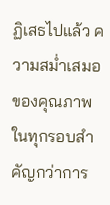ฏิเสธไปแล้ว ความสม่ำเสมอของคุณภาพในทุกรอบสำคัญกว่าการ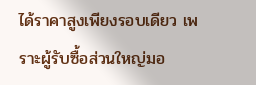ได้ราคาสูงเพียงรอบเดียว เพราะผู้รับซื้อส่วนใหญ่มอ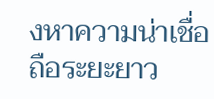งหาความน่าเชื่อถือระยะยาว